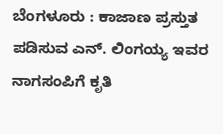ಬೆಂಗಳೂರು : ಕಾಜಾಣ ಪ್ರಸ್ತುತ ಪಡಿಸುವ ಎನ್. ಲಿಂಗಯ್ಯ ಇವರ ನಾಗಸಂಪಿಗೆ ಕೃತಿ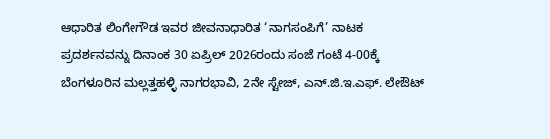ಆಧಾರಿತ ಲಿಂಗೇಗೌಡ ಇವರ ಜೀವನಾಧಾರಿತ ‘ನಾಗಸಂಪಿಗೆ’ ನಾಟಕ ಪ್ರದರ್ಶನವನ್ನು ದಿನಾಂಕ 30 ಏಪ್ರಿಲ್ 2026ರಂದು ಸಂಜೆ ಗಂಟೆ 4-00ಕ್ಕೆ ಬೆಂಗಳೂರಿನ ಮಲ್ಲತ್ತಹಳ್ಳಿ ನಾಗರಭಾವಿ, 2ನೇ ಸ್ಟೇಜ್, ಎನ್.ಜಿ.ಇ.ಎಫ್. ಲೇಔಟ್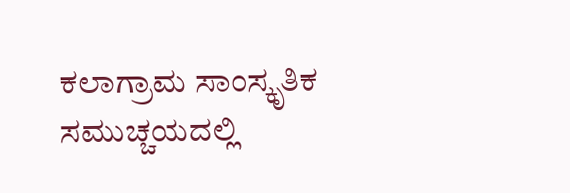ಕಲಾಗ್ರಾಮ ಸಾಂಸ್ಕೃತಿಕ ಸಮುಚ್ಚಯದಲ್ಲಿ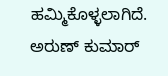ಹಮ್ಮಿಕೊಳ್ಳಲಾಗಿದೆ.
ಅರುಣ್ ಕುಮಾರ್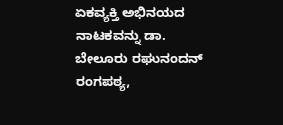ಏಕವ್ಯಕ್ತಿ ಅಭಿನಯದ ನಾಟಕವನ್ನು ಡಾ. ಬೇಲೂರು ರಘುನಂದನ್ ರಂಗಪಠ್ಯ,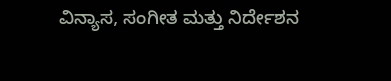ವಿನ್ಯಾಸ, ಸಂಗೀತ ಮತ್ತು ನಿರ್ದೇಶನ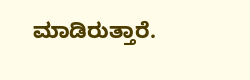ಮಾಡಿರುತ್ತಾರೆ.